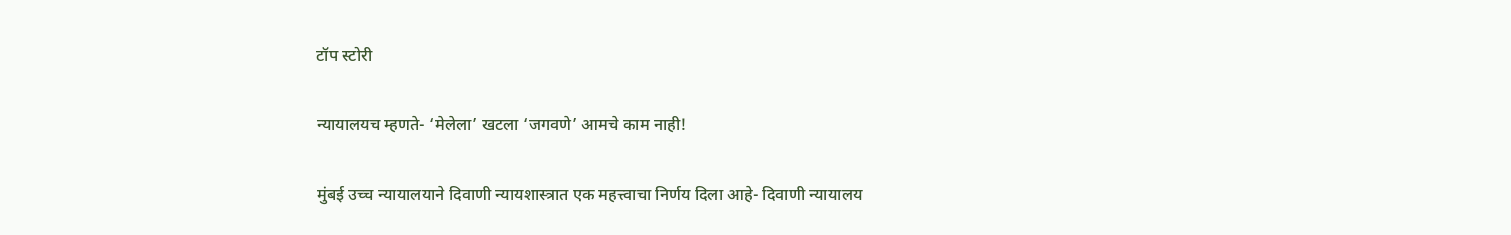टॉप स्टोरी

न्यायालयच म्हणते- ‘मेलेला’ खटला ‘जगवणे’ आमचे काम नाही!

मुंबई उच्च न्यायालयाने दिवाणी न्यायशास्त्रात एक महत्त्वाचा निर्णय दिला आहे- दिवाणी न्यायालय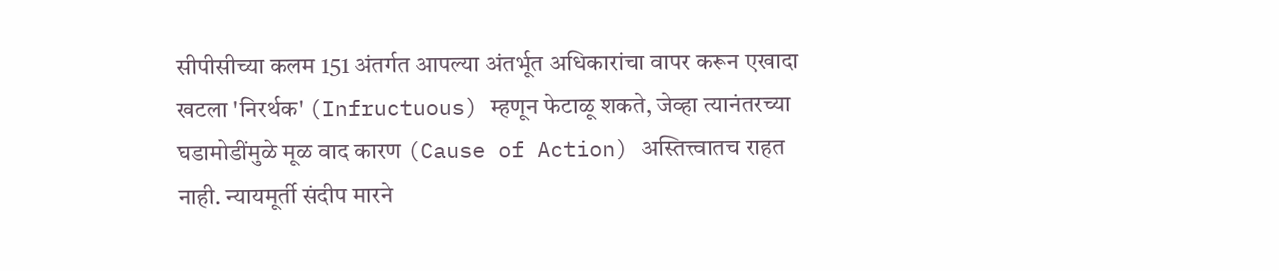सीपीसीच्या कलम 151 अंतर्गत आपल्या अंतर्भूत अधिकारांचा वापर करून एखादा खटला 'निरर्थक' (Infructuous) म्हणून फेटाळू शकते, जेव्हा त्यानंतरच्या घडामोडींमुळे मूळ वाद कारण (Cause of Action) अस्तित्त्वातच राहत नाही. न्यायमूर्ती संदीप मारने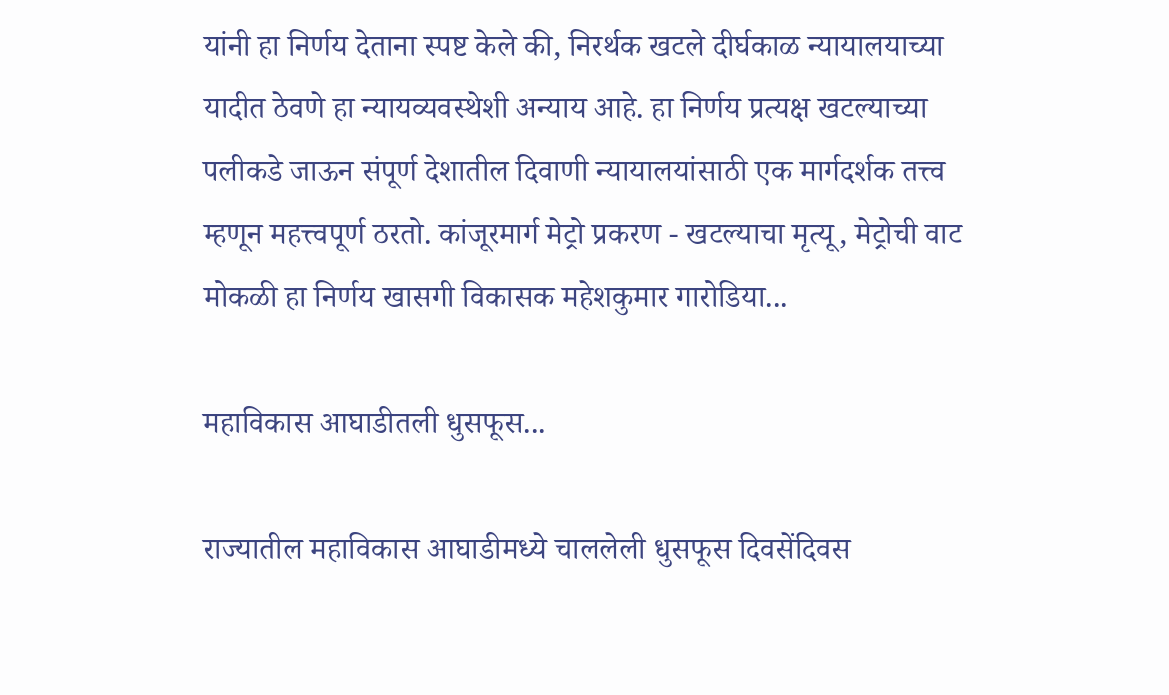यांनी हा निर्णय देताना स्पष्ट केले की, निरर्थक खटले दीर्घकाळ न्यायालयाच्या यादीत ठेवणे हा न्यायव्यवस्थेशी अन्याय आहे. हा निर्णय प्रत्यक्ष खटल्याच्या पलीकडे जाऊन संपूर्ण देशातील दिवाणी न्यायालयांसाठी एक मार्गदर्शक तत्त्व म्हणून महत्त्वपूर्ण ठरतो. कांजूरमार्ग मेट्रो प्रकरण - खटल्याचा मृत्यू, मेट्रोची वाट मोकळी हा निर्णय खासगी विकासक महेशकुमार गारोडिया...

महाविकास आघाडीतली धुसफूस...

राज्यातील महाविकास आघाडीमध्ये चाललेली धुसफूस दिवसेंदिवस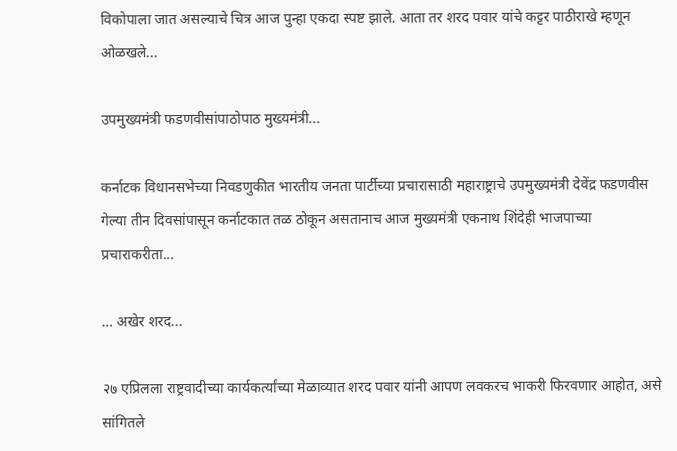विकोपाला जात असल्याचे चित्र आज पुन्हा एकदा स्पष्ट झाले. आता तर शरद पवार यांचे कट्टर पाठीराखे म्हणून ओळखले...

उपमुख्यमंत्री फडणवीसांपाठोपाठ मुख्यमंत्री...

कर्नाटक विधानसभेच्या निवडणुकीत भारतीय जनता पार्टीच्या प्रचारासाठी महाराष्ट्राचे उपमुख्यमंत्री देवेंद्र फडणवीस गेल्या तीन दिवसांपासून कर्नाटकात तळ ठोकून असतानाच आज मुख्यमंत्री एकनाथ शिंदेही भाजपाच्या प्रचाराकरीता...

… अखेर शरद...

२७ एप्रिलला राष्ट्रवादीच्या कार्यकर्त्यांच्या मेळाव्यात शरद पवार यांनी आपण लवकरच भाकरी फिरवणार आहोत, असे सांगितले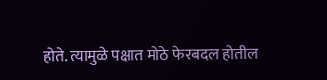होते. त्यामुळे पक्षात मोठे फेरबदल होतील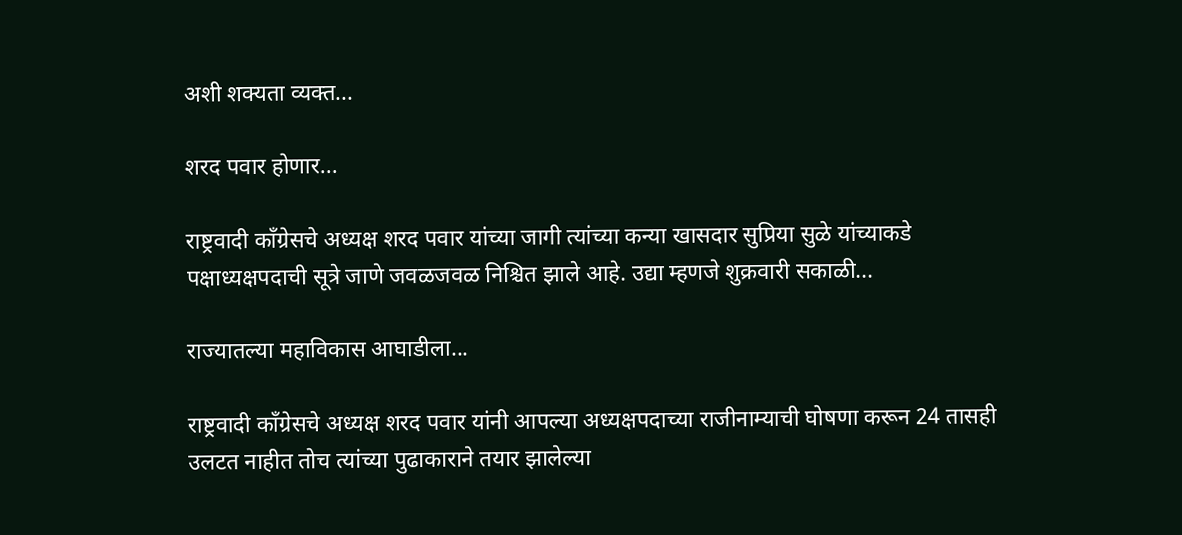अशी शक्यता व्यक्त...

शरद पवार होणार...

राष्ट्रवादी काँग्रेसचे अध्यक्ष शरद पवार यांच्या जागी त्यांच्या कन्या खासदार सुप्रिया सुळे यांच्याकडे पक्षाध्यक्षपदाची सूत्रे जाणे जवळजवळ निश्चित झाले आहे. उद्या म्हणजे शुक्रवारी सकाळी...

राज्यातल्या महाविकास आघाडीला...

राष्ट्रवादी काँग्रेसचे अध्यक्ष शरद पवार यांनी आपल्या अध्यक्षपदाच्या राजीनाम्याची घोषणा करून 24 तासही उलटत नाहीत तोच त्यांच्या पुढाकाराने तयार झालेल्या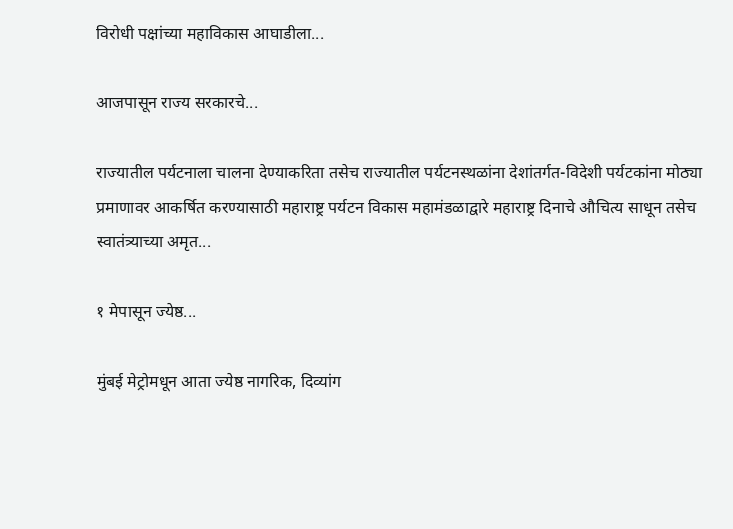विरोधी पक्षांच्या महाविकास आघाडीला...

आजपासून राज्य सरकारचे...

राज्यातील पर्यटनाला चालना देण्याकरिता तसेच राज्यातील पर्यटनस्थळांना देशांतर्गत-विदेशी पर्यटकांना मोठ्या प्रमाणावर आकर्षित करण्यासाठी महाराष्ट्र पर्यटन विकास महामंडळाद्वारे महाराष्ट्र दिनाचे औचित्य साधून तसेच स्वातंत्र्याच्या अमृत...

१ मेपासून ज्येष्ठ...

मुंबई मेट्रोमधून आता ज्येष्ठ नागरिक, दिव्यांग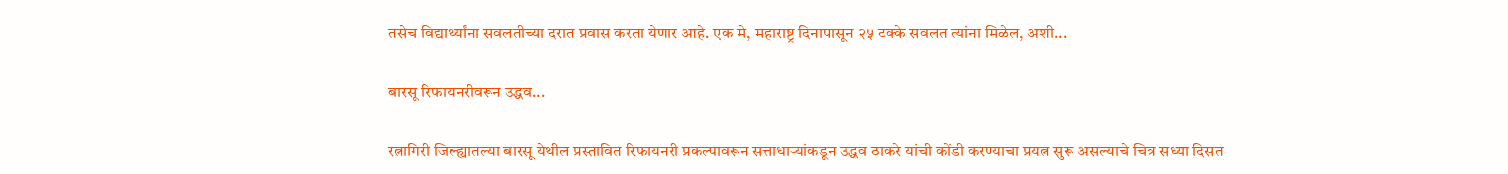तसेच विद्यार्थ्यांना सवलतीच्या दरात प्रवास करता येणार आहे. एक मे, महाराष्ट्र दिनापासून २५ टक्के सवलत त्यांना मिळेल, अशी...

बारसू रिफायनरीवरून उद्धव...

रत्नागिरी जिल्ह्यातल्या बारसू येथील प्रस्तावित रिफायनरी प्रकल्पावरून सत्ताधाऱ्यांकडून उद्धव ठाकरे यांची कोंडी करण्याचा प्रयत्न सुरू असल्याचे चित्र सध्या दिसत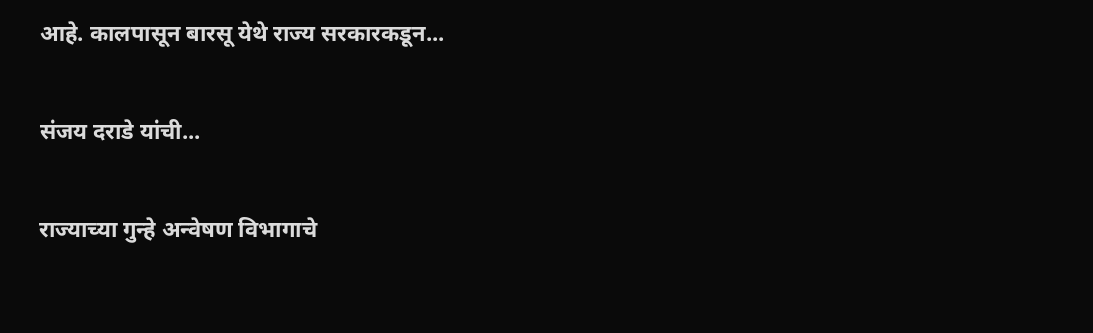आहे. कालपासून बारसू येथे राज्य सरकारकडून...

संजय दराडे यांची...

राज्याच्या गुन्हे अन्वेषण विभागाचे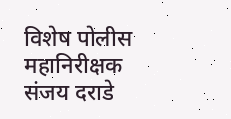विशेष पोलीस महानिरीक्षक संजय दराडे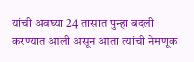यांची अवघ्या 24 तासात पुन्हा बदली करण्यात आली असून आता त्यांची नेमणूक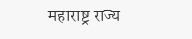महाराष्ट्र राज्य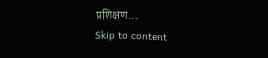प्रशिक्षण...
Skip to content